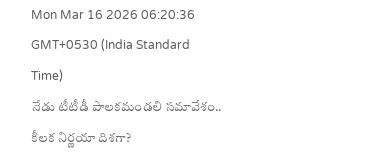Mon Mar 16 2026 06:20:36 GMT+0530 (India Standard Time)
నేడు టీటీడీ పాలకమండలి సమావేశం.. కీలక నిర్ణయా దిశగా?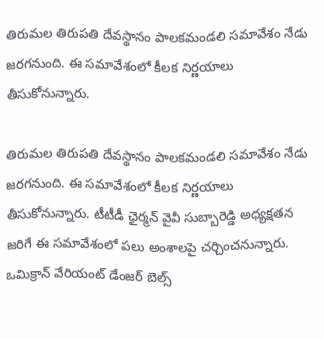తిరుమల తిరుపతి దేవస్థానం పాలకమండలి సమావేశం నేడు జరగనుంది. ఈ సమావేశంలో కీలక నిర్ణయాలు తీసుకోనున్నారు.

తిరుమల తిరుపతి దేవస్థానం పాలకమండలి సమావేశం నేడు జరగనుంది. ఈ సమావేశంలో కీలక నిర్ణయాలు తీసుకోనున్నారు. టీటీడీ ఛైర్మన్ వైవీ సుబ్బారెడ్డి అధ్యక్షతన జరిగే ఈ సమావేశంలో పలు అంశాలపై చర్చించనున్నారు. ఒమిక్రాన్ వేరియంట్ డేంజర్ బెల్స్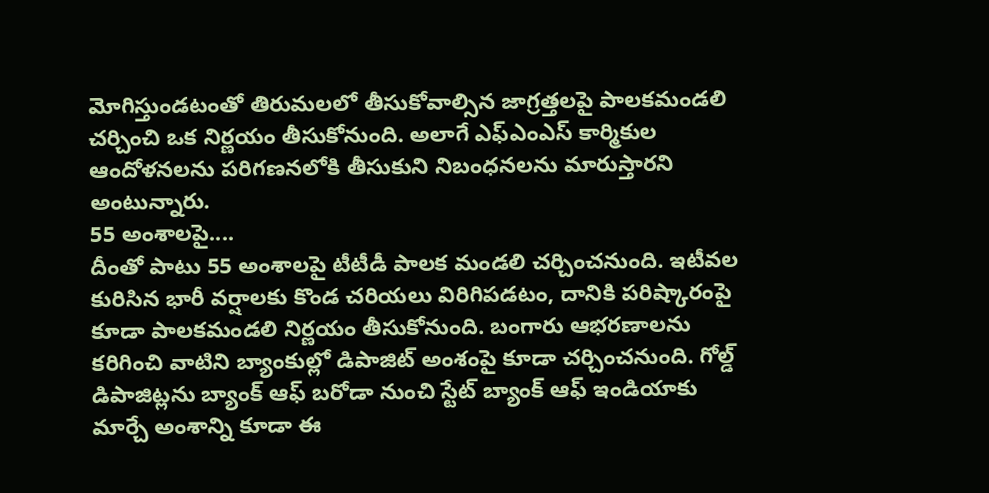మోగిస్తుండటంతో తిరుమలలో తీసుకోవాల్సిన జాగ్రత్తలపై పాలకమండలి చర్చించి ఒక నిర్ణయం తీసుకోనుంది. అలాగే ఎఫ్ఎంఎస్ కార్మికుల ఆందోళనలను పరిగణనలోకి తీసుకుని నిబంధనలను మారుస్తారని అంటున్నారు.
55 అంశాలపై....
దీంతో పాటు 55 అంశాలపై టీటీడీ పాలక మండలి చర్చించనుంది. ఇటీవల కురిసిన భారీ వర్షాలకు కొండ చరియలు విరిగిపడటం, దానికి పరిష్కారంపై కూడా పాలకమండలి నిర్ణయం తీసుకోనుంది. బంగారు ఆభరణాలను కరిగించి వాటిని బ్యాంకుల్లో డిపాజిట్ అంశంపై కూడా చర్చించనుంది. గోల్డ్ డిపాజిట్లను బ్యాంక్ ఆఫ్ బరోడా నుంచి స్టేట్ బ్యాంక్ ఆఫ్ ఇండియాకు మార్చే అంశాన్ని కూడా ఈ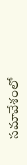సమావేశంలో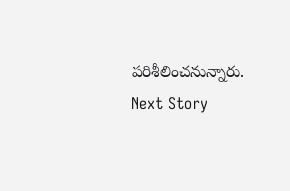పరిశీలించనున్నారు.
Next Story